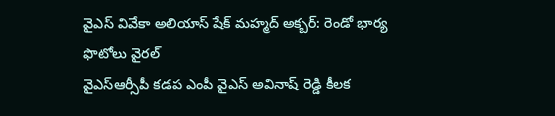వైఎస్ వివేకా అలియాస్ షేక్ మహ్మద్ అక్బర్: రెండో భార్య ఫొటోలు వైరల్
వైఎస్ఆర్సీపీ కడప ఎంపీ వైఎస్ అవినాష్ రెడ్డి కీలక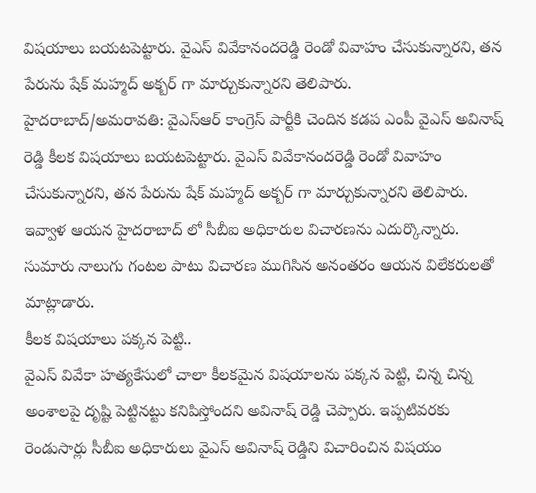విషయాలు బయటపెట్టారు. వైఎస్ వివేకానందరెడ్డి రెండో వివాహం చేసుకున్నారని, తన పేరును షేక్ మహ్మద్ అక్బర్ గా మార్చుకున్నారని తెలిపారు.
హైదరాబాద్/అమరావతి: వైఎస్ఆర్ కాంగ్రెస్ పార్టీకి చెందిన కడప ఎంపీ వైఎస్ అవినాష్ రెడ్డి కీలక విషయాలు బయటపెట్టారు. వైఎస్ వివేకానందరెడ్డి రెండో వివాహం చేసుకున్నారని, తన పేరును షేక్ మహ్మద్ అక్బర్ గా మార్చుకున్నారని తెలిపారు. ఇవ్వాళ ఆయన హైదరాబాద్ లో సీబీఐ అధికారుల విచారణను ఎదుర్కొన్నారు. సుమారు నాలుగు గంటల పాటు విచారణ ముగిసిన అనంతరం ఆయన విలేకరులతో మాట్లాడారు.
కీలక విషయాలు పక్కన పెట్టి..
వైఎస్ వివేకా హత్యకేసులో చాలా కీలకమైన విషయాలను పక్కన పెట్టి, చిన్న చిన్న అంశాలపై దృష్టి పెట్టినట్టు కనిపిస్తోందని అవినాష్ రెడ్డి చెప్పారు. ఇప్పటివరకు రెండుసార్లు సీబీఐ అధికారులు వైఎస్ అవినాష్ రెడ్డిని విచారించిన విషయం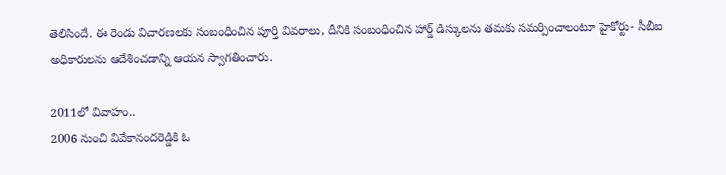తెలిసిందే. ఈ రెండు విచారణలకు సంబంధించిన పూర్తి వివరాలు, దీనికి సంబంధించిన హార్డ్ డిస్కులను తమకు సమర్పించాలంటూ హైకోర్టు- సీబీఐ అధికారులను ఆదేశించడాన్ని ఆయన స్వాగతించారు.

2011లో వివాహం..
2006 నుంచి వివేకానందరెడ్డికి ఓ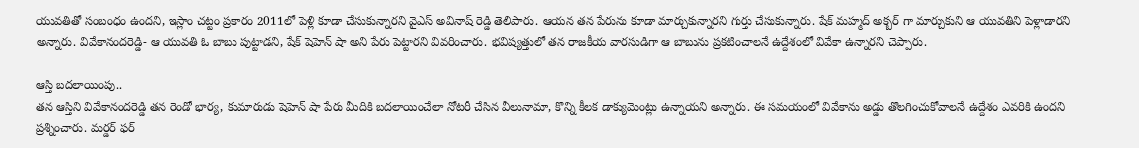యువతితో సంబంధం ఉందని, ఇస్లాం చట్టం ప్రకారం 2011లో పెళ్లి కూడా చేసుకున్నారని వైఎస్ అవినాష్ రెడ్డి తెలిపారు. ఆయన తన పేరును కూడా మార్చుకున్నారని గుర్తు చేసుకున్నారు. షేక్ మహ్మద్ అక్బర్ గా మార్చుకుని ఆ యువతిని పెళ్లాడారని అన్నారు. వివేకానందరెడ్డి- ఆ యువతి ఓ బాబు పుట్టాడని, షేక్ షెహెన్ షా అని పేరు పెట్టారని వివరించారు. భవిష్యత్తులో తన రాజకీయ వారసుడిగా ఆ బాబును ప్రకటించాలనే ఉద్దేశంలో వివేకా ఉన్నారని చెప్పారు.

ఆస్తి బదలాయింపు..
తన ఆస్తిని వివేకానందరెడ్డి తన రెండో భార్య, కుమారుడు షెహెన్ షా పేరు మీదికి బదలాయించేలా నోటరీ చేసిన వీలునామా, కొన్ని కీలక డాక్యుమెంట్లు ఉన్నాయని అన్నారు. ఈ సమయంలో వివేకాను అడ్డు తొలగించుకోవాలనే ఉద్దేశం ఎవరికి ఉందని ప్రశ్నించారు. మర్డర్ ఫర్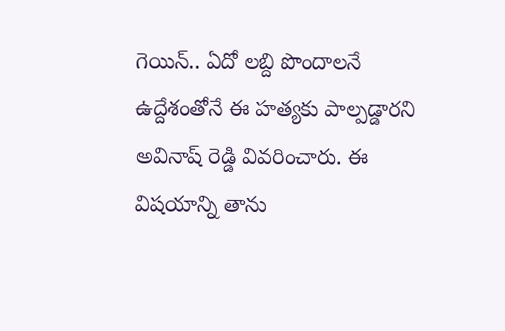గెయిన్.. ఏదో లబ్ది పొందాలనే ఉద్దేశంతోనే ఈ హత్యకు పాల్పడ్డారని అవినాష్ రెడ్డి వివరించారు. ఈ విషయాన్ని తాను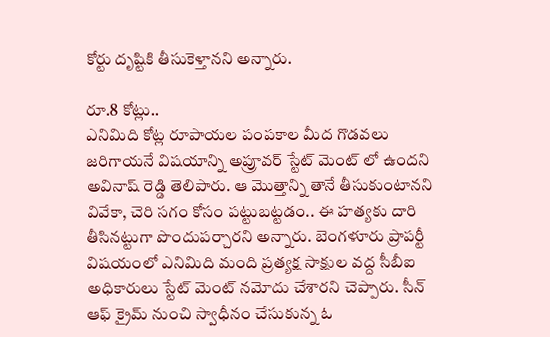కోర్టు దృష్టికి తీసుకెళ్తానని అన్నారు.

రూ.8 కోట్లు..
ఎనిమిది కోట్ల రూపాయల పంపకాల మీద గొడవలు జరిగాయనే విషయాన్ని అప్రూవర్ స్టేట్ మెంట్ లో ఉందని అవినాష్ రెడ్డి తెలిపారు. ఆ మొత్తాన్ని తానే తీసుకుంటానని వివేకా, చెరి సగం కోసం పట్టుబట్టడం.. ఈ హత్యకు దారి తీసినట్టుగా పొందుపర్చారని అన్నారు. బెంగళూరు ప్రాపర్టీ విషయంలో ఎనిమిది మంది ప్రత్యక్ష సాక్షుల వద్ద సీబీఐ అధికారులు స్టేట్ మెంట్ నమోదు చేశారని చెప్పారు. సీన్ ఆఫ్ క్రైమ్ నుంచి స్వాధీనం చేసుకున్న ఓ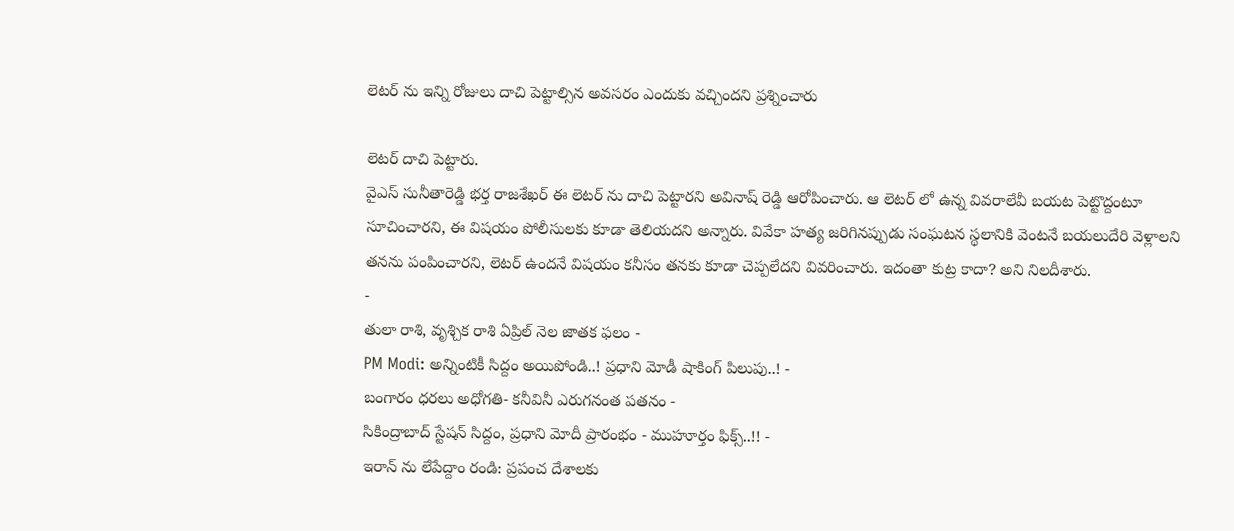లెటర్ ను ఇన్ని రోజులు దాచి పెట్టాల్సిన అవసరం ఎందుకు వచ్చిందని ప్రశ్నించారు

లెటర్ దాచి పెట్టారు.
వైఎస్ సునీతారెడ్డి భర్త రాజశేఖర్ ఈ లెటర్ ను దాచి పెట్టారని అవినాష్ రెడ్డి ఆరోపించారు. ఆ లెటర్ లో ఉన్న వివరాలేవీ బయట పెట్టొద్దంటూ సూచించారని, ఈ విషయం పోలీసులకు కూడా తెలియదని అన్నారు. వివేకా హత్య జరిగినప్పుడు సంఘటన స్థలానికి వెంటనే బయలుదేరి వెళ్లాలని తనను పంపించారని, లెటర్ ఉందనే విషయం కనీసం తనకు కూడా చెప్పలేదని వివరించారు. ఇదంతా కుట్ర కాదా? అని నిలదీశారు.
-
తులా రాశి, వృశ్చిక రాశి ఏప్రిల్ నెల జాతక ఫలం -
PM Modi: అన్నింటికీ సిద్దం అయిపోండి..! ప్రధాని మోడీ షాకింగ్ పిలుపు..! -
బంగారం ధరలు అధోగతి- కనీవినీ ఎరుగనంత పతనం -
సికింద్రాబాద్ స్టేషన్ సిద్దం, ప్రధాని మోదీ ప్రారంభం - ముహూర్తం ఫిక్స్..!! -
ఇరాన్ ను లేపేద్దాం రండి: ప్రపంచ దేశాలకు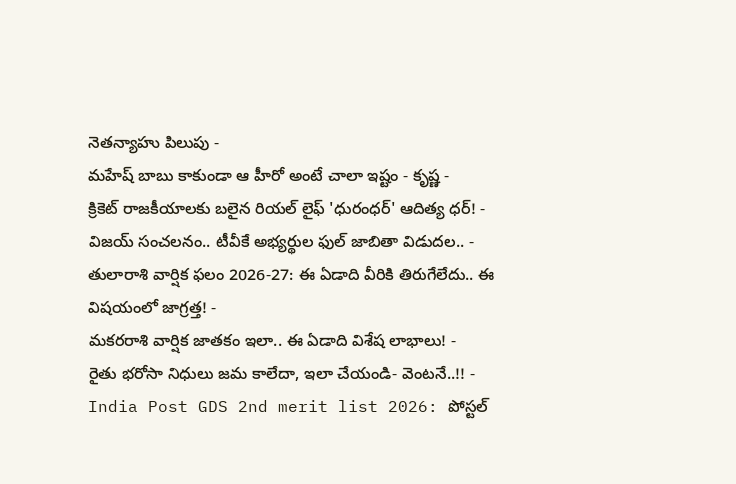నెతన్యాహు పిలుపు -
మహేష్ బాబు కాకుండా ఆ హీరో అంటే చాలా ఇష్టం - కృష్ణ -
క్రికెట్ రాజకీయాలకు బలైన రియల్ లైఫ్ 'ధురంధర్' ఆదిత్య ధర్! -
విజయ్ సంచలనం.. టీవీకే అభ్యర్థుల ఫుల్ జాబితా విడుదల.. -
తులారాశి వార్షిక ఫలం 2026-27: ఈ ఏడాది వీరికి తిరుగేలేదు.. ఈ విషయంలో జాగ్రత్త! -
మకరరాశి వార్షిక జాతకం ఇలా.. ఈ ఏడాది విశేష లాభాలు! -
రైతు భరోసా నిధులు జమ కాలేదా, ఇలా చేయండి- వెంటనే..!! -
India Post GDS 2nd merit list 2026: పోస్టల్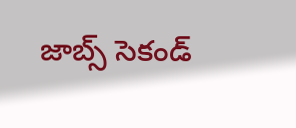జాబ్స్ సెకండ్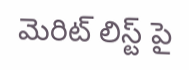మెరిట్ లిస్ట్ పై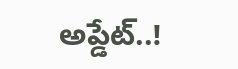అప్డేట్..!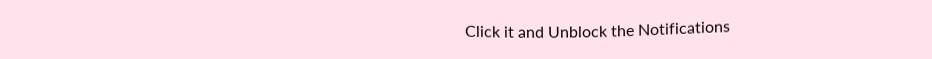Click it and Unblock the Notifications